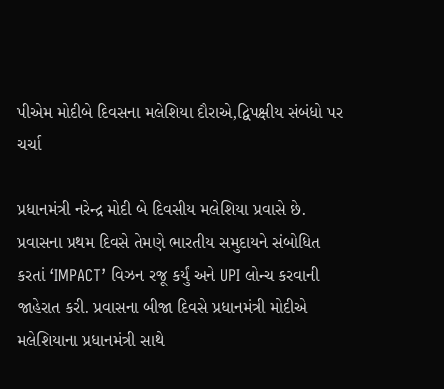પીએમ મોદીબે દિવસના મલેશિયા દૌરાએ,દ્વિપક્ષીય સંબંધો પર ચર્ચા

પ્રધાનમંત્રી નરેન્દ્ર મોદી બે દિવસીય મલેશિયા પ્રવાસે છે. પ્રવાસના પ્રથમ દિવસે તેમણે ભારતીય સમુદાયને સંબોધિત કરતાં ‘IMPACT’ વિઝન રજૂ કર્યું અને UPI લોન્ચ કરવાની જાહેરાત કરી. પ્રવાસના બીજા દિવસે પ્રધાનમંત્રી મોદીએ મલેશિયાના પ્રધાનમંત્રી સાથે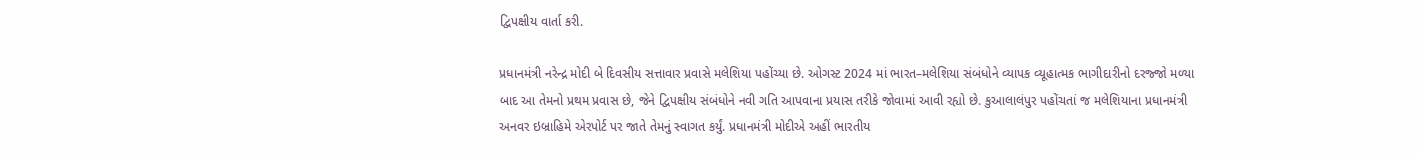દ્વિપક્ષીય વાર્તા કરી.

પ્રધાનમંત્રી નરેન્દ્ર મોદી બે દિવસીય સત્તાવાર પ્રવાસે મલેશિયા પહોંચ્યા છે. ઓગસ્ટ 2024 માં ભારત–મલેશિયા સંબંધોને વ્યાપક વ્યૂહાત્મક ભાગીદારીનો દરજ્જો મળ્યા બાદ આ તેમનો પ્રથમ પ્રવાસ છે, જેને દ્વિપક્ષીય સંબંધોને નવી ગતિ આપવાના પ્રયાસ તરીકે જોવામાં આવી રહ્યો છે. કુઆલાલંપુર પહોંચતાં જ મલેશિયાના પ્રધાનમંત્રી અનવર ઇબ્રાહિમે એરપોર્ટ પર જાતે તેમનું સ્વાગત કર્યું. પ્રધાનમંત્રી મોદીએ અહીં ભારતીય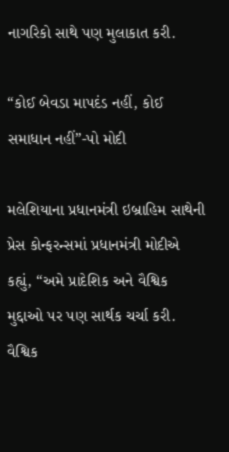નાગરિકો સાથે પણ મુલાકાત કરી.

“કોઈ બેવડા માપદંડ નહીં, કોઈ સમાધાન નહીં”-પો મોદી

મલેશિયાના પ્રધાનમંત્રી ઇબ્રાહિમ સાથેની પ્રેસ કોન્ફરન્સમાં પ્રધાનમંત્રી મોદીએ કહ્યું, “અમે પ્રાદેશિક અને વૈશ્વિક મુદ્દાઓ પર પણ સાર્થક ચર્ચા કરી. વૈશ્વિક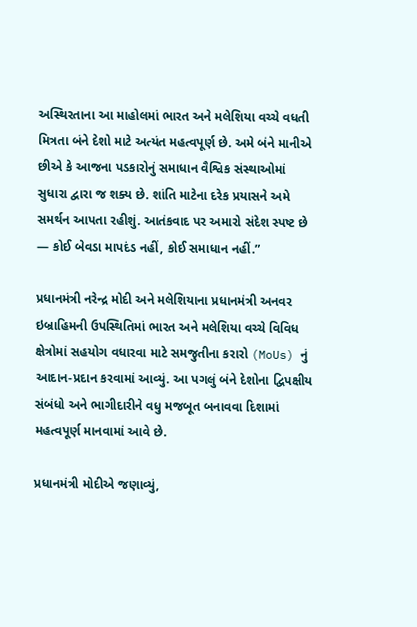અસ્થિરતાના આ માહોલમાં ભારત અને મલેશિયા વચ્ચે વધતી મિત્રતા બંને દેશો માટે અત્યંત મહત્વપૂર્ણ છે. અમે બંને માનીએ છીએ કે આજના પડકારોનું સમાધાન વૈશ્વિક સંસ્થાઓમાં સુધારા દ્વારા જ શક્ય છે. શાંતિ માટેના દરેક પ્રયાસને અમે સમર્થન આપતા રહીશું. આતંકવાદ પર અમારો સંદેશ સ્પષ્ટ છે — કોઈ બેવડા માપદંડ નહીં, કોઈ સમાધાન નહીં.”

પ્રધાનમંત્રી નરેન્દ્ર મોદી અને મલેશિયાના પ્રધાનમંત્રી અનવર ઇબ્રાહિમની ઉપસ્થિતિમાં ભારત અને મલેશિયા વચ્ચે વિવિધ ક્ષેત્રોમાં સહયોગ વધારવા માટે સમજુતીના કરારો (MoUs) નું આદાન-પ્રદાન કરવામાં આવ્યું. આ પગલું બંને દેશોના દ્વિપક્ષીય સંબંધો અને ભાગીદારીને વધુ મજબૂત બનાવવા દિશામાં મહત્વપૂર્ણ માનવામાં આવે છે.

પ્રધાનમંત્રી મોદીએ જણાવ્યું,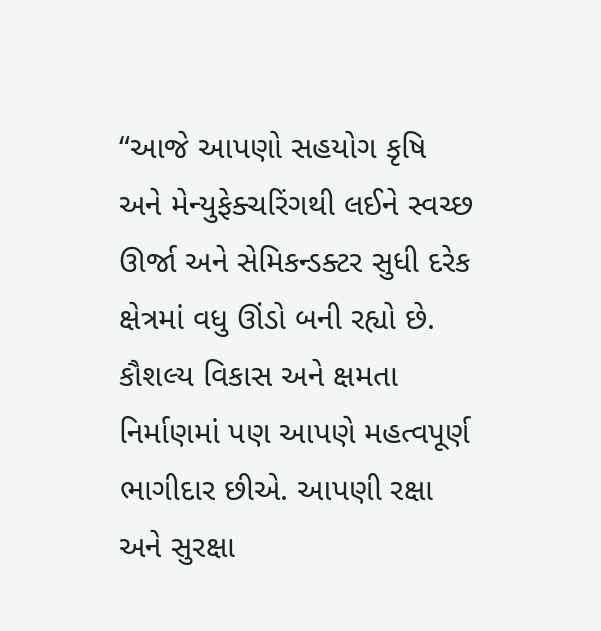“આજે આપણો સહયોગ કૃષિ અને મેન્યુફેક્ચરિંગથી લઈને સ્વચ્છ ઊર્જા અને સેમિકન્ડક્ટર સુધી દરેક ક્ષેત્રમાં વધુ ઊંડો બની રહ્યો છે. કૌશલ્ય વિકાસ અને ક્ષમતા નિર્માણમાં પણ આપણે મહત્વપૂર્ણ ભાગીદાર છીએ. આપણી રક્ષા અને સુરક્ષા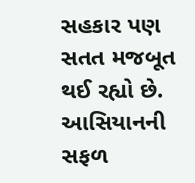સહકાર પણ સતત મજબૂત થઈ રહ્યો છે. આસિયાનની સફળ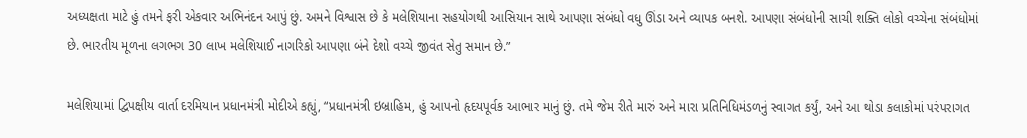અધ્યક્ષતા માટે હું તમને ફરી એકવાર અભિનંદન આપું છું. અમને વિશ્વાસ છે કે મલેશિયાના સહયોગથી આસિયાન સાથે આપણા સંબંધો વધુ ઊંડા અને વ્યાપક બનશે. આપણા સંબંધોની સાચી શક્તિ લોકો વચ્ચેના સંબંધોમાં છે. ભારતીય મૂળના લગભગ 30 લાખ મલેશિયાઈ નાગરિકો આપણા બંને દેશો વચ્ચે જીવંત સેતુ સમાન છે.”

મલેશિયામાં દ્વિપક્ષીય વાર્તા દરમિયાન પ્રધાનમંત્રી મોદીએ કહ્યું, “પ્રધાનમંત્રી ઇબ્રાહિમ, હું આપનો હૃદયપૂર્વક આભાર માનું છું. તમે જેમ રીતે મારું અને મારા પ્રતિનિધિમંડળનું સ્વાગત કર્યું, અને આ થોડા કલાકોમાં પરંપરાગત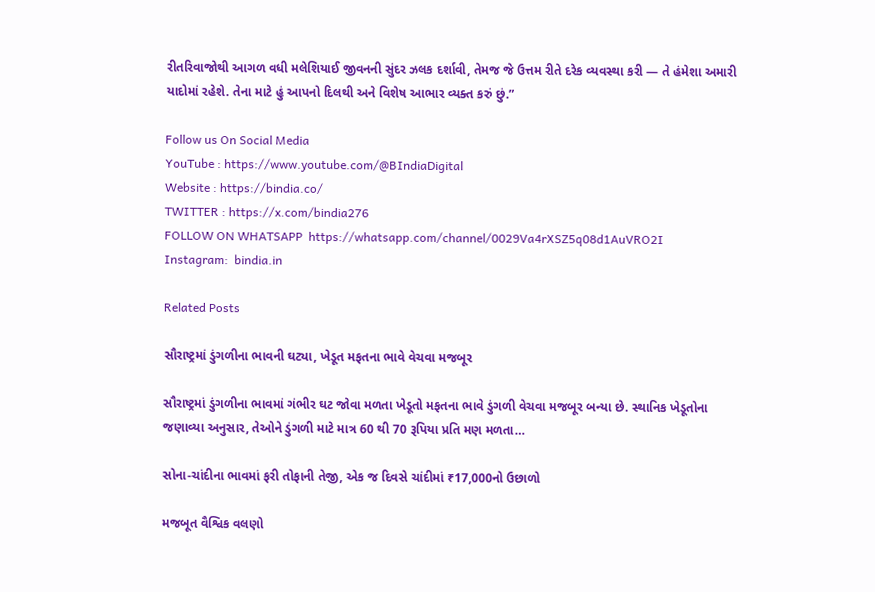રીતરિવાજોથી આગળ વધી મલેશિયાઈ જીવનની સુંદર ઝલક દર્શાવી, તેમજ જે ઉત્તમ રીતે દરેક વ્યવસ્થા કરી — તે હંમેશા અમારી યાદોમાં રહેશે. તેના માટે હું આપનો દિલથી અને વિશેષ આભાર વ્યક્ત કરું છું.”

Follow us On Social Media
YouTube : https://www.youtube.com/@BIndiaDigital
Website : https://bindia.co/
TWITTER : https://x.com/bindia276
FOLLOW ON WHATSAPP  https://whatsapp.com/channel/0029Va4rXSZ5q08d1AuVRO2I
Instagram:  bindia.in

Related Posts

સૌરાષ્ટ્રમાં ડુંગળીના ભાવની ઘટ્યા, ખેડૂત મફતના ભાવે વેચવા મજબૂર

સૌરાષ્ટ્રમાં ડુંગળીના ભાવમાં ગંભીર ઘટ જોવા મળતા ખેડૂતો મફતના ભાવે ડુંગળી વેચવા મજબૂર બન્યા છે. સ્થાનિક ખેડૂતોના જણાવ્યા અનુસાર, તેઓને ડુંગળી માટે માત્ર 60 થી 70 રૂપિયા પ્રતિ મણ મળતા…

સોના-ચાંદીના ભાવમાં ફરી તોફાની તેજી, એક જ દિવસે ચાંદીમાં ₹17,000નો ઉછાળો

મજબૂત વૈશ્વિક વલણો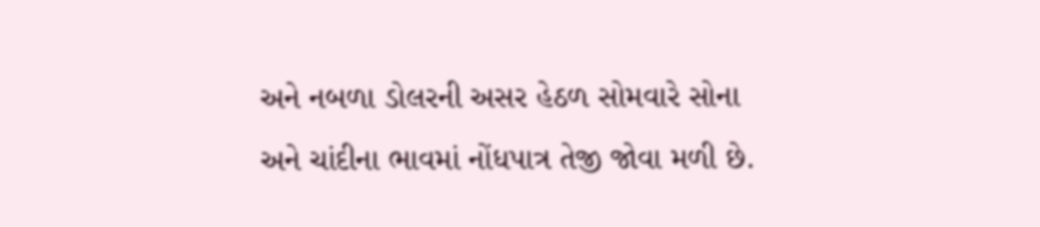અને નબળા ડોલરની અસર હેઠળ સોમવારે સોના અને ચાંદીના ભાવમાં નોંધપાત્ર તેજી જોવા મળી છે.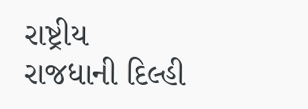રાષ્ટ્રીય રાજધાની દિલ્હી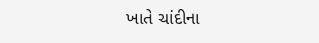ખાતે ચાંદીના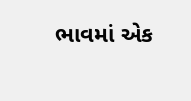ભાવમાં એક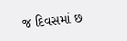જ દિવસમાં છ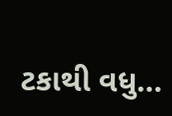ટકાથી વધુ…